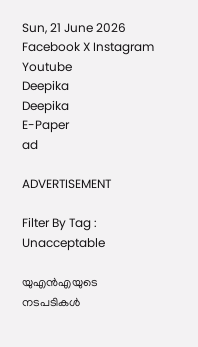Sun, 21 June 2026
Facebook X Instagram Youtube
Deepika
Deepika
E-Paper
ad

ADVERTISEMENT

Filter By Tag : Unacceptable

യുഎൻഎയുടെ നടപടികൾ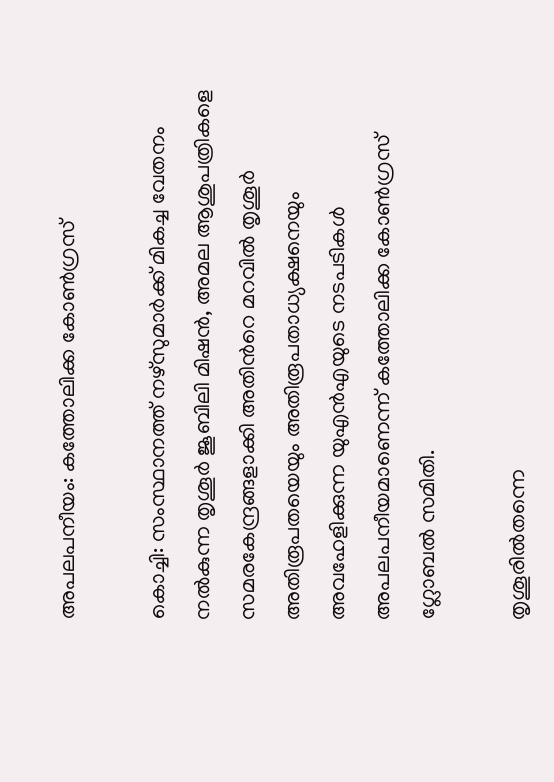അപലപനീയം: കത്തോലിക്ക കോൺഗ്രസ്‌

കൊച്ചി: സംസ്ഥാനത്ത് നഴ്സുമാർക്ക് മികച്ച വേതനം നൽകുന്ന തൃശൂർ ജൂബിലി മിഷൻ, അമല ആശുപത്രികളെ സമരകേന്ദ്രങ്ങളാക്കി അതിന്‍റെ മറവിൽ തൃശൂർ അതിരൂപതയെയും അതിരൂപതാധ്യക്ഷനെയും അവഹേളിക്കുന്ന യുഎൻഎയുടെ നടപടികൾ അപലപനീയമാണെന്ന് കത്തോലിക്ക കോൺഗ്രസ്‌ ഗ്ലോബൽ സമിതി.

തൃശൂരിൽതന്നെ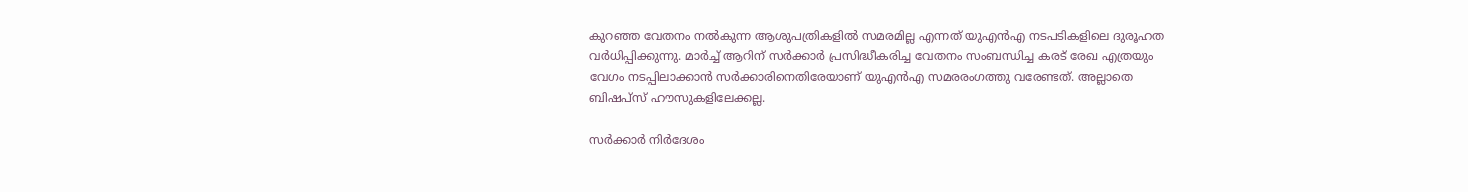കുറഞ്ഞ വേതനം നൽകുന്ന ആശുപത്രികളിൽ സമരമില്ല എന്നത് യുഎൻഎ നടപടികളിലെ ദുരൂഹത വർധിപ്പിക്കുന്നു. മാർച്ച് ആറിന് സർക്കാർ പ്രസിദ്ധീകരിച്ച വേതനം സംബന്ധിച്ച കരട് രേഖ എത്രയും വേഗം നടപ്പിലാക്കാൻ സർക്കാരിനെതിരേയാണ് യുഎൻഎ സമരരംഗത്തു വരേണ്ടത്. അല്ലാതെ ബിഷപ്സ് ഹൗസുകളിലേക്കല്ല.

സർക്കാർ നിർദേശം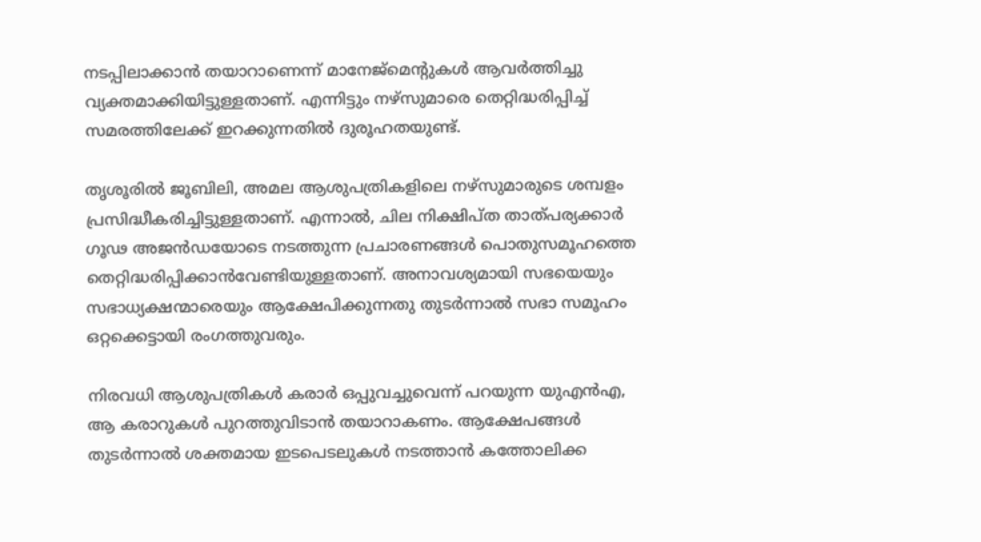നടപ്പിലാക്കാൻ തയാറാണെന്ന് മാനേജ്മെന്‍റുകൾ ആവർത്തിച്ചു വ്യക്തമാക്കിയിട്ടുള്ളതാണ്. എന്നിട്ടും നഴ്സുമാരെ തെറ്റിദ്ധരിപ്പിച്ച് സമരത്തിലേക്ക് ഇറക്കുന്നതിൽ ദുരൂഹതയുണ്ട്.

തൃശൂരിൽ ജൂബിലി, അമല ആശുപത്രികളിലെ നഴ്സുമാരുടെ ശമ്പളം പ്രസിദ്ധീകരിച്ചിട്ടുള്ളതാണ്. എന്നാൽ, ചില നിക്ഷിപ്ത താത്പര്യക്കാർ ഗൂഢ അജൻഡയോടെ നടത്തുന്ന പ്രചാരണങ്ങൾ പൊതുസമൂഹത്തെ തെറ്റിദ്ധരിപ്പിക്കാൻവേണ്ടിയുള്ളതാണ്. അനാവശ്യമായി സഭയെയും സഭാധ്യക്ഷന്മാരെയും ആക്ഷേപിക്കുന്നതു തുടർന്നാൽ സഭാ സമൂഹം ഒറ്റക്കെട്ടായി രംഗത്തുവരും.

നിരവധി ആശുപത്രികൾ കരാർ ഒപ്പുവച്ചുവെന്ന് പറയുന്ന യുഎൻഎ, ആ കരാറുകൾ പുറത്തുവിടാൻ തയാറാകണം. ആക്ഷേപങ്ങൾ തുടർന്നാൽ ശക്തമായ ഇടപെടലുകൾ നടത്താൻ കത്തോലിക്ക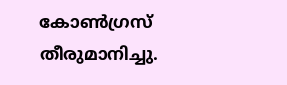കോൺഗ്രസ്‌ തീരുമാനിച്ചു.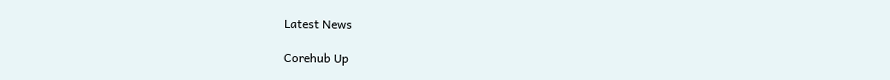Latest News

Corehub Up